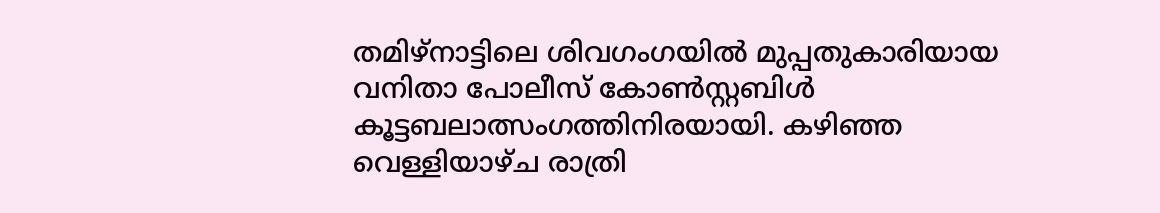തമിഴ്നാട്ടിലെ ശിവഗംഗയിൽ മുപ്പതുകാരിയായ വനിതാ പോലീസ് കോൺസ്റ്റബിൾ കൂട്ടബലാത്സംഗത്തിനിരയായി. കഴിഞ്ഞ വെള്ളിയാഴ്ച രാത്രി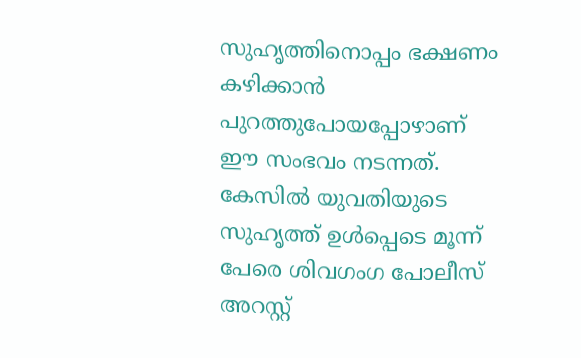സുഹൃത്തിനൊപ്പം ഭക്ഷണം കഴിക്കാൻ പുറത്തുപോയപ്പോഴാണ് ഈ സംഭവം നടന്നത്. കേസിൽ യുവതിയുടെ സുഹൃത്ത് ഉൾപ്പെടെ മൂന്ന് പേരെ ശിവഗംഗ പോലീസ് അറസ്റ്റ്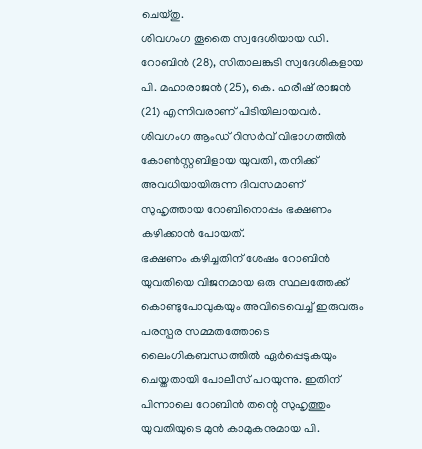ചെയ്തു.
ശിവഗംഗ തൂതൈ സ്വദേശിയായ ഡി. റോബിൻ (28), സിതാലങ്കുടി സ്വദേശികളായ പി. മഹാരാജൻ (25), കെ. ഹരീഷ് രാജൻ (21) എന്നിവരാണ് പിടിയിലായവർ. ശിവഗംഗ ആംഡ് റിസർവ് വിഭാഗത്തിൽ കോൺസ്റ്റബിളായ യുവതി, തനിക്ക് അവധിയായിരുന്ന ദിവസമാണ് സുഹൃത്തായ റോബിനൊപ്പം ഭക്ഷണം കഴിക്കാൻ പോയത്.
ഭക്ഷണം കഴിച്ചതിന് ശേഷം റോബിൻ യുവതിയെ വിജനമായ ഒരു സ്ഥലത്തേക്ക് കൊണ്ടുപോവുകയും അവിടെവെച്ച് ഇരുവരും പരസ്പര സമ്മതത്തോടെ ലൈംഗികബന്ധത്തിൽ ഏർപ്പെടുകയും ചെയ്തതായി പോലീസ് പറയുന്നു. ഇതിന് പിന്നാലെ റോബിൻ തന്റെ സുഹൃത്തും യുവതിയുടെ മുൻ കാമുകനുമായ പി.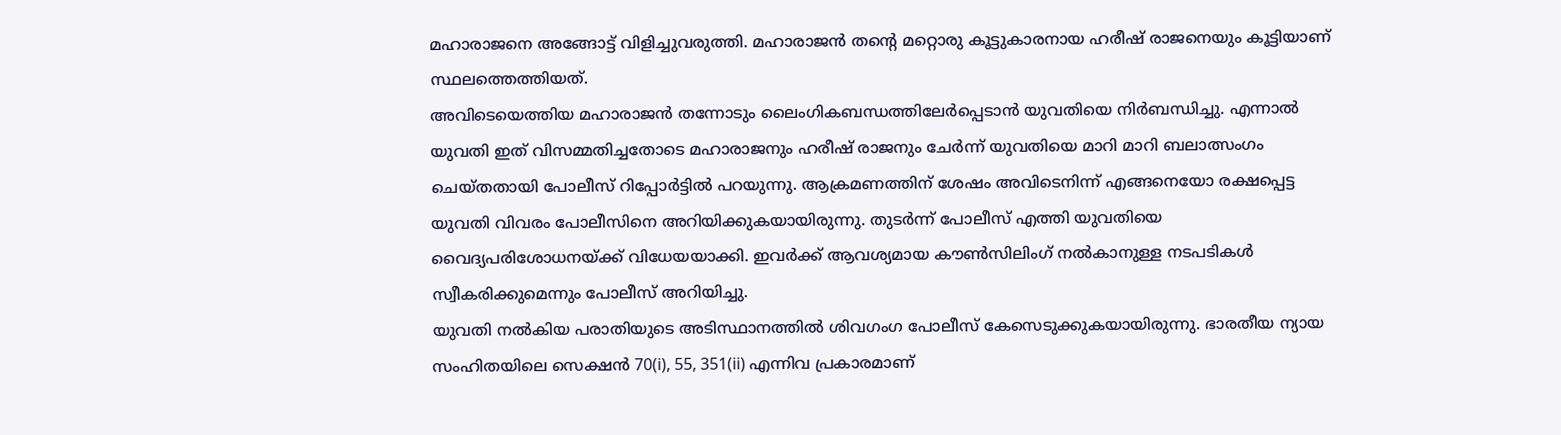മഹാരാജനെ അങ്ങോട്ട് വിളിച്ചുവരുത്തി. മഹാരാജൻ തന്റെ മറ്റൊരു കൂട്ടുകാരനായ ഹരീഷ് രാജനെയും കൂട്ടിയാണ് സ്ഥലത്തെത്തിയത്.
അവിടെയെത്തിയ മഹാരാജൻ തന്നോടും ലൈംഗികബന്ധത്തിലേർപ്പെടാൻ യുവതിയെ നിർബന്ധിച്ചു. എന്നാൽ യുവതി ഇത് വിസമ്മതിച്ചതോടെ മഹാരാജനും ഹരീഷ് രാജനും ചേർന്ന് യുവതിയെ മാറി മാറി ബലാത്സംഗം ചെയ്തതായി പോലീസ് റിപ്പോർട്ടിൽ പറയുന്നു. ആക്രമണത്തിന് ശേഷം അവിടെനിന്ന് എങ്ങനെയോ രക്ഷപ്പെട്ട യുവതി വിവരം പോലീസിനെ അറിയിക്കുകയായിരുന്നു. തുടർന്ന് പോലീസ് എത്തി യുവതിയെ വൈദ്യപരിശോധനയ്ക്ക് വിധേയയാക്കി. ഇവർക്ക് ആവശ്യമായ കൗൺസിലിംഗ് നൽകാനുള്ള നടപടികൾ സ്വീകരിക്കുമെന്നും പോലീസ് അറിയിച്ചു.
യുവതി നൽകിയ പരാതിയുടെ അടിസ്ഥാനത്തിൽ ശിവഗംഗ പോലീസ് കേസെടുക്കുകയായിരുന്നു. ഭാരതീയ ന്യായ സംഹിതയിലെ സെക്ഷൻ 70(i), 55, 351(ii) എന്നിവ പ്രകാരമാണ്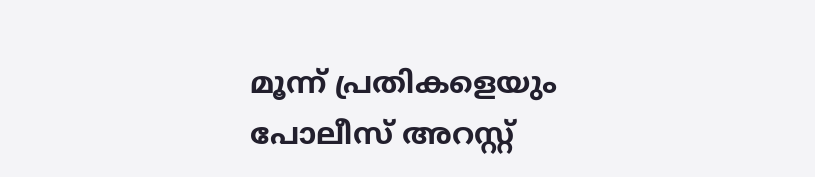മൂന്ന് പ്രതികളെയും പോലീസ് അറസ്റ്റ്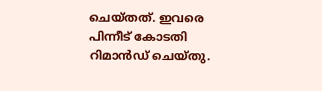ചെയ്തത്. ഇവരെ പിന്നീട് കോടതി റിമാൻഡ് ചെയ്തു.